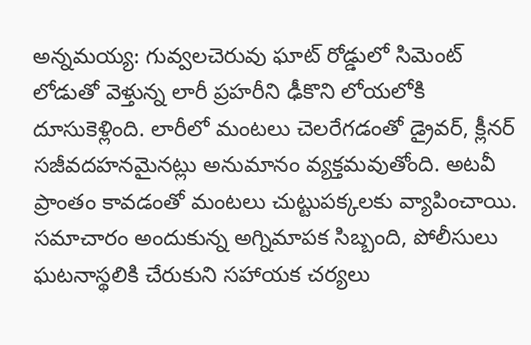అన్నమయ్య: గువ్వలచెరువు ఘాట్ రోడ్డులో సిమెంట్ లోడుతో వెళ్తున్న లారీ ప్రహరీని ఢీకొని లోయలోకి దూసుకెళ్లింది. లారీలో మంటలు చెలరేగడంతో డ్రైవర్, క్లీనర్ సజీవదహనమైనట్లు అనుమానం వ్యక్తమవుతోంది. అటవీ ప్రాంతం కావడంతో మంటలు చుట్టుపక్కలకు వ్యాపించాయి. సమాచారం అందుకున్న అగ్నిమాపక సిబ్బంది, పోలీసులు ఘటనాస్థలికి చేరుకుని సహాయక చర్యలు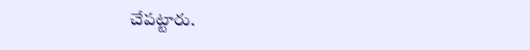చేపట్టారు.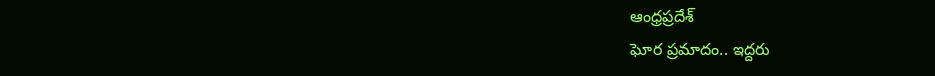ఆంధ్రప్రదేశ్
ఘోర ప్రమాదం.. ఇద్దరు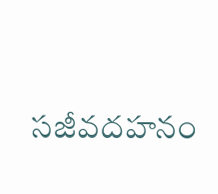సజీవదహనం